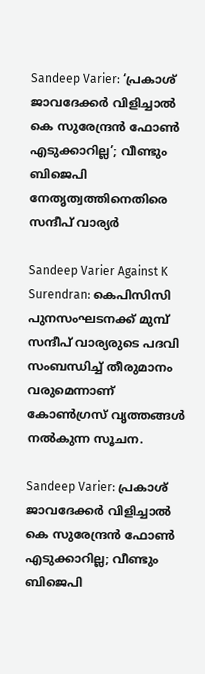Sandeep Varier: ‘പ്രകാശ് ജാവദേക്കർ വിളിച്ചാൽ കെ സുരേന്ദ്രൻ ഫോൺ എടുക്കാറില്ല’; വീണ്ടും ബിജെപി നേതൃത്വത്തിനെതിരെ സന്ദീപ് വാര്യർ

Sandeep Varier Against K Surendran: കെപിസിസി പുനസംഘടനക്ക് മുമ്പ് സന്ദീപ് വാര്യരുടെ പദവി സംബന്ധിച്ച് തീരുമാനം വരുമെന്നാണ് കോൺഗ്രസ് വൃത്തങ്ങൾ നൽകുന്ന സൂചന.

Sandeep Varier: പ്രകാശ് ജാവദേക്കർ വിളിച്ചാൽ കെ സുരേന്ദ്രൻ ഫോൺ എടുക്കാറില്ല; വീണ്ടും ബിജെപി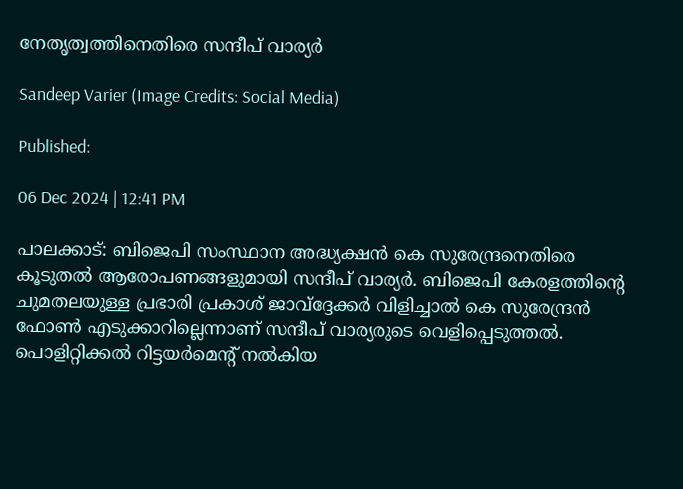നേതൃത്വത്തിനെതിരെ സന്ദീപ് വാര്യർ

Sandeep Varier (Image Credits: Social Media)

Published:

06 Dec 2024 | 12:41 PM

പാലക്കാട്: ബിജെപി സംസ്ഥാന അദ്ധ്യക്ഷൻ കെ സുരേന്ദ്രനെതിരെ കൂടുതൽ ആരോപണങ്ങളുമായി സന്ദീപ് വാര്യർ. ബിജെപി കേരളത്തിന്റെ ചുമതലയുള്ള പ്രഭാരി പ്രകാശ് ജാവ്ദ്ദേക്കർ വിളിച്ചാൽ കെ സുരേന്ദ്രൻ ഫോൺ എടുക്കാറില്ലെന്നാണ് സന്ദീപ് വാര്യരുടെ വെളിപ്പെടുത്തൽ. പൊളിറ്റിക്കൽ റിട്ടയർമെന്റ് നൽകിയ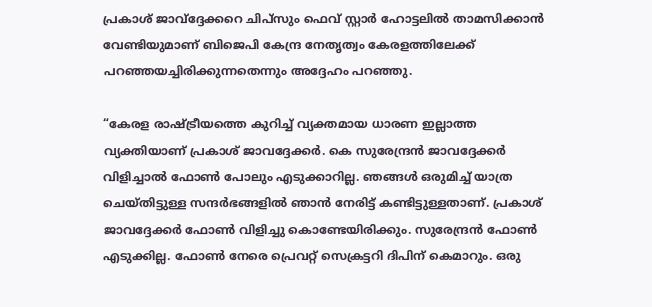പ്രകാശ് ജാവ്ദ്ദേക്കറെ ചിപ്സും ഫെവ് സ്റ്റാർ ഹോട്ടലിൽ താമസിക്കാൻ വേണ്ടിയുമാണ് ബിജെപി കേന്ദ്ര നേതൃത്വം കേരളത്തിലേക്ക് പറഞ്ഞയച്ചിരിക്കുന്നതെന്നും അദ്ദേഹം പറഞ്ഞു.

“കേരള രാഷ്ട്രീയത്തെ കുറിച്ച് വ്യക്തമായ ധാരണ ഇല്ലാത്ത വ്യക്തിയാണ് പ്രകാശ് ജാവദ്ദേക്കർ. കെ സുരേന്ദ്രൻ ജാവദ്ദേക്കർ വിളിച്ചാൽ ഫോൺ പോലും എടുക്കാറില്ല. ഞങ്ങൾ ഒരുമിച്ച് യാത്ര ചെയ്തിട്ടുള്ള സന്ദർഭങ്ങളിൽ ഞാൻ നേരിട്ട് കണ്ടിട്ടുള്ളതാണ്. പ്രകാശ് ജാവദ്ദേക്കർ ഫോൺ വിളിച്ചു കൊണ്ടേയിരിക്കും. സുരേന്ദ്രൻ ഫോൺ എടുക്കില്ല. ഫോൺ നേരെ പ്രെവറ്റ് സെക്രട്ടറി ദിപിന് കെമാറും. ഒരു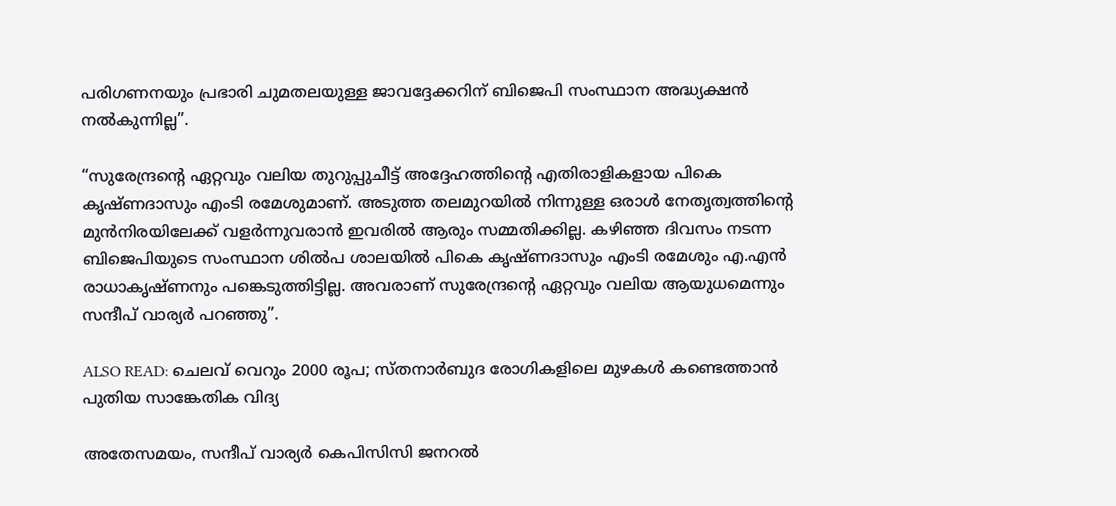പരിഗണനയും പ്രഭാരി ചുമതലയുള്ള ജാവദ്ദേക്കറിന് ബിജെപി സംസ്ഥാന അദ്ധ്യക്ഷൻ നൽകുന്നില്ല”.

“സുരേന്ദ്രന്റെ ഏറ്റവും വലിയ തുറുപ്പുചീട്ട് അദ്ദേഹത്തിന്റെ എതിരാളികളായ പികെ കൃഷ്ണദാസും എംടി രമേശുമാണ്. അടുത്ത തലമുറയിൽ നിന്നുള്ള ഒരാൾ നേതൃത്വത്തിന്റെ മുൻനിരയിലേക്ക് വളർന്നുവരാൻ ഇവരിൽ ആരും സമ്മതിക്കില്ല. കഴിഞ്ഞ ദിവസം നടന്ന ബിജെപിയുടെ സംസ്ഥാന ശിൽപ ശാലയിൽ പികെ കൃഷ്ണദാസും എംടി രമേശും എ.എൻ രാധാകൃഷ്ണനും പങ്കെടുത്തിട്ടില്ല. അവരാണ് സുരേന്ദ്രന്റെ ഏറ്റവും വലിയ ആയുധമെന്നും സന്ദീപ് വാര്യർ പറഞ്ഞു”.

ALSO READ: ചെലവ് വെറും 2000 രൂപ; സ്തനാർബുദ രോഗികളിലെ മുഴകൾ കണ്ടെത്താൻ പുതിയ സാങ്കേതിക വിദ്യ

അതേസമയം, സന്ദീപ് വാര്യർ കെപിസിസി ജനറൽ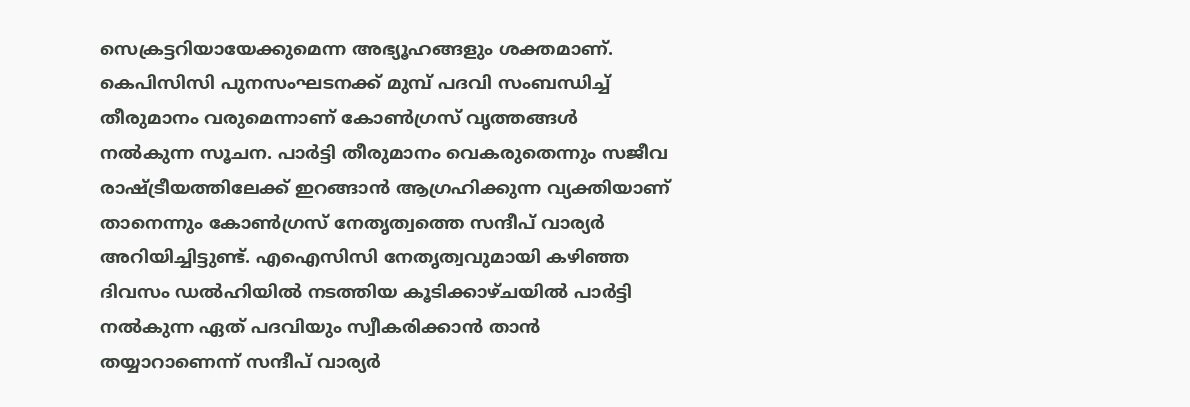സെക്രട്ടറിയായേക്കുമെന്ന അഭ്യൂഹങ്ങളും ശക്തമാണ്. കെപിസിസി പുനസംഘടനക്ക് മുമ്പ് പദവി സംബന്ധിച്ച് തീരുമാനം വരുമെന്നാണ് കോൺഗ്രസ് വൃത്തങ്ങൾ നൽകുന്ന സൂചന. പാർട്ടി തീരുമാനം വെകരുതെന്നും സജീവ രാഷ്ട്രീയത്തിലേക്ക് ഇറങ്ങാൻ ആഗ്രഹിക്കുന്ന വ്യക്തിയാണ് താനെന്നും കോൺഗ്രസ് നേതൃത്വത്തെ സന്ദീപ് വാര്യർ അറിയിച്ചിട്ടുണ്ട്. എഐസിസി നേതൃത്വവുമായി കഴിഞ്ഞ ദിവസം ഡൽഹിയിൽ നടത്തിയ കൂടിക്കാഴ്ചയിൽ പാർട്ടി നൽകുന്ന ഏത് പദവിയും സ്വീകരിക്കാൻ താൻ തയ്യാറാണെന്ന് സന്ദീപ് വാര്യർ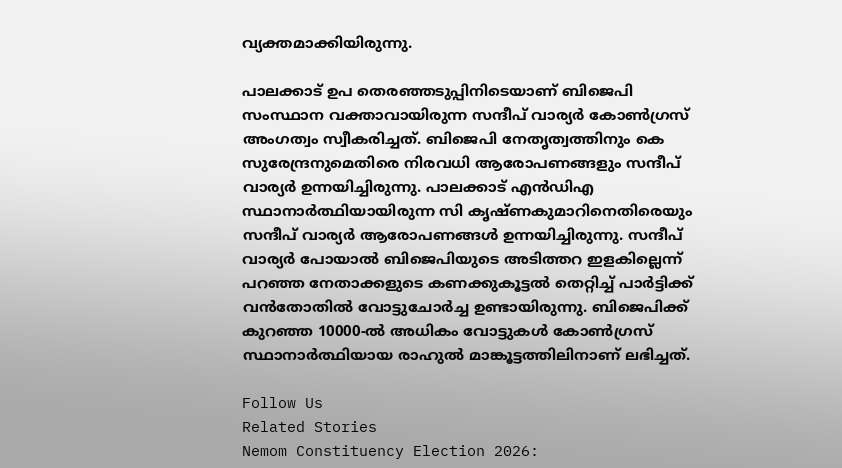വ്യക്തമാക്കിയിരുന്നു.

പാലക്കാട് ഉപ തെരഞ്ഞടുപ്പിനിടെയാണ് ബിജെപി സംസ്ഥാന വക്താവായിരുന്ന സന്ദീപ് വാര്യർ കോൺഗ്രസ് അംഗത്വം സ്വീകരിച്ചത്. ബിജെപി നേതൃത്വത്തിനും കെ സുരേന്ദ്രനുമെതിരെ നിരവധി ആരോപണങ്ങളും സന്ദീപ് വാര്യർ ഉന്നയിച്ചിരുന്നു. പാലക്കാട് എൻഡിഎ സ്ഥാനാർത്ഥിയായിരുന്ന സി കൃഷ്ണകുമാറിനെതിരെയും സന്ദീപ് വാര്യർ ആരോപണങ്ങൾ ഉന്നയിച്ചിരുന്നു. സന്ദീപ് വാര്യർ പോയാൽ ബിജെപിയുടെ അടിത്തറ ഇളകില്ലെന്ന് പറഞ്ഞ നേതാക്കളുടെ കണക്കുകൂട്ടൽ തെറ്റിച്ച് പാർട്ടിക്ക് വൻതോതിൽ വോട്ടുചോർച്ച ഉണ്ടായിരുന്നു. ബിജെപിക്ക് കുറഞ്ഞ 10000-ൽ അധികം വോട്ടുകൾ കോൺഗ്രസ് സ്ഥാനാർത്ഥിയായ രാഹുൽ മാങ്കൂട്ടത്തിലിനാണ് ലഭിച്ചത്.

Follow Us
Related Stories
Nemom Constituency Election 2026: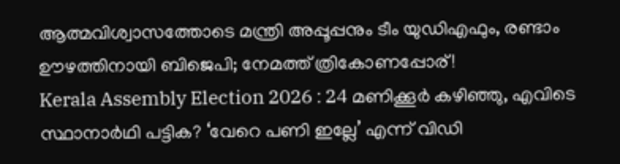ആത്മവിശ്വാസത്തോടെ മന്ത്രി അപ്പൂപ്പനും ടീം യുഡിഎഫും, രണ്ടാം ഊഴത്തിനായി ബിജെപി; നേമത്ത് ത്രികോണപ്പോര്!
Kerala Assembly Election 2026 : 24 മണിക്കൂർ കഴിഞ്ഞു, എവിടെ സ്ഥാനാർഥി പട്ടിക? ‘വേറെ പണി ഇല്ലേ’ എന്ന് വിഡി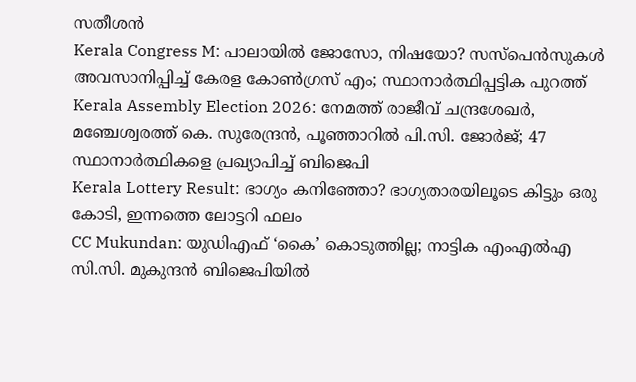സതീശൻ
Kerala Congress M: പാലായില്‍ ജോസോ, നിഷയോ? സസ്‌പെന്‍സുകള്‍ അവസാനിപ്പിച്ച് കേരള കോണ്‍ഗ്രസ് എം; സ്ഥാനാര്‍ത്ഥിപ്പട്ടിക പുറത്ത്‌
Kerala Assembly Election 2026: നേമത്ത് രാജീവ് ചന്ദ്രശേഖര്‍, മഞ്ചേശ്വരത്ത് കെ. സുരേന്ദ്രന്‍, പൂഞ്ഞാറില്‍ പി.സി. ജോര്‍ജ്; 47 സ്ഥാനാര്‍ത്ഥികളെ പ്രഖ്യാപിച്ച് ബിജെപി
Kerala Lottery Result: ഭാഗ്യം കനിഞ്ഞോ? ഭാഗ്യതാരയിലൂടെ കിട്ടും ഒരു കോടി, ഇന്നത്തെ ലോട്ടറി ഫലം
CC Mukundan: യുഡിഎഫ് ‘കൈ’ കൊടുത്തില്ല; നാട്ടിക എംഎൽഎ സി.സി. മുകുന്ദൻ ബിജെപിയിൽ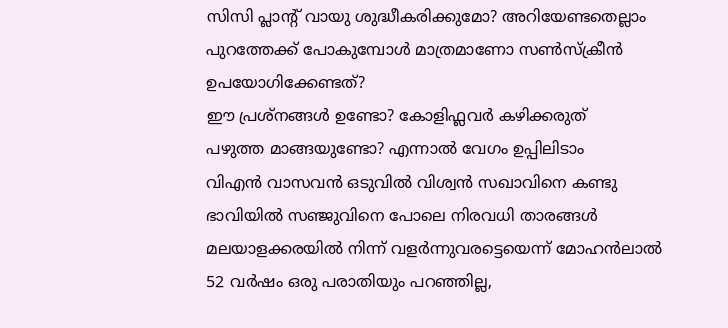സിസി പ്ലാന്‍റ് വായു ശുദ്ധീകരിക്കുമോ? അറിയേണ്ടതെല്ലാം
പുറത്തേക്ക് പോകുമ്പോള്‍ മാത്രമാണോ സണ്‍സ്‌ക്രീന്‍ ഉപയോഗിക്കേണ്ടത്?
ഈ പ്രശ്നങ്ങൾ ഉണ്ടോ? കോളിഫ്ലവർ കഴിക്കരുത്
പഴുത്ത മാങ്ങയുണ്ടോ? എന്നാല്‍ വേഗം ഉപ്പിലിടാം
വിഎൻ വാസവൻ ഒടുവിൽ വിശ്വൻ സഖാവിനെ കണ്ടു
ഭാവിയില്‍ സഞ്ജുവിനെ പോലെ നിരവധി താരങ്ങള്‍ മലയാളക്കരയില്‍ നിന്ന്‌ വളര്‍ന്നുവരട്ടെയെന്ന് മോഹന്‍ലാല്‍
52 വർഷം ഒരു പരാതിയും പറഞ്ഞില്ല,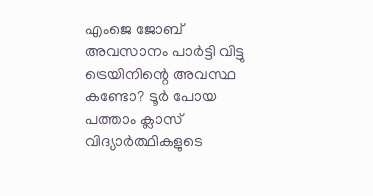എംജെ ജോബ് അവസാനം പാർട്ടി വിട്ടു
ട്രെയിനിന്റെ അവസ്ഥ കണ്ടോ? ടൂര്‍ പോയ പത്താം ക്ലാസ് വിദ്യാര്‍ത്ഥികളുടെ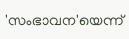'സംഭാവന'യെന്ന്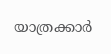യാത്രക്കാര്‍